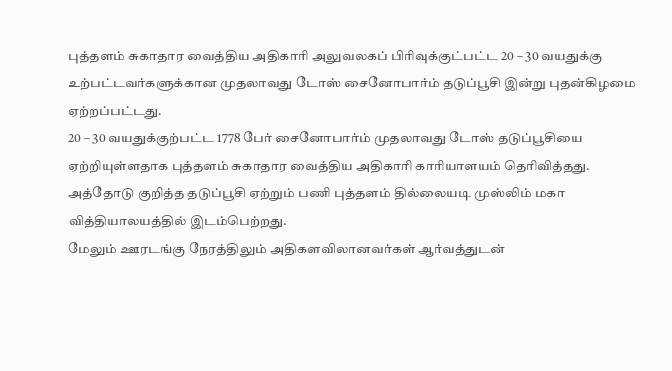புத்தளம் சுகாதார வைத்திய அதிகாரி அலுவலகப் பிரிவுக்குட்பட்ட 20 – 30 வயதுக்கு உற்பட்டவர்களுக்கான முதலாவது டோஸ் சைனோபார்ம் தடுப்பூசி இன்று புதன்கிழமை ஏற்றப்பட்டது.
20 – 30 வயதுக்குற்பட்ட 1778 பேர் சைனோபார்ம் முதலாவது டோஸ் தடுப்பூசியை ஏற்றியுள்ளதாக புத்தளம் சுகாதார வைத்திய அதிகாரி காரியாளயம் தெரிவித்தது.
அத்தோடு குறித்த தடுப்பூசி ஏற்றும் பணி புத்தளம் தில்லையடி முஸ்லிம் மகா வித்தியாலயத்தில் இடம்பெற்றது.
மேலும் ஊரடங்கு நேரத்திலும் அதிகளவிலானவர்கள் ஆர்வத்துடன்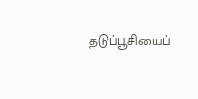தடுப்பூசியைப்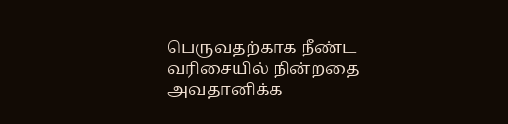பெருவதற்காக நீண்ட வரிசையில் நின்றதை அவதானிக்க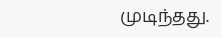முடிந்தது.